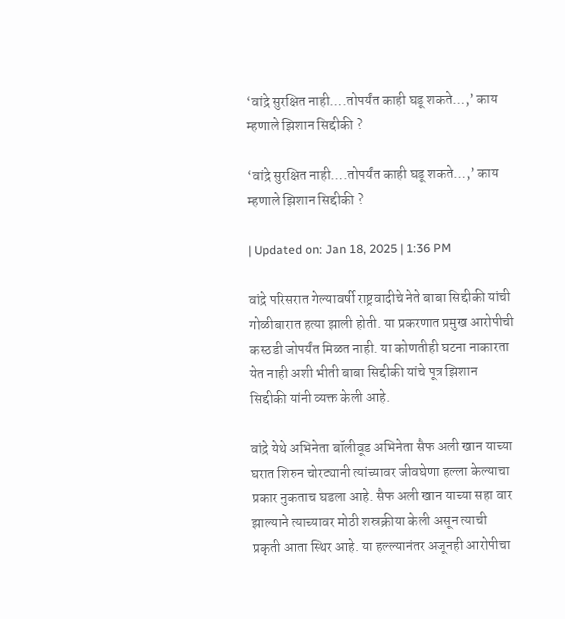‘वांद्रे सुरक्षित नाही….तोपर्यंत काही घडू शकते…,’ काय म्हणाले झिशान सिद्दीकी ?

‘वांद्रे सुरक्षित नाही….तोपर्यंत काही घडू शकते…,’ काय म्हणाले झिशान सिद्दीकी ?

| Updated on: Jan 18, 2025 | 1:36 PM

वांद्रे परिसरात गेल्यावर्षी राष्ट्रवादीचे नेते बाबा सिद्दीकी यांची गोळीबारात हत्या झाली होती. या प्रकरणात प्रमुख आरोपीची कस्ठडी जोपर्यंत मिळत नाही. या कोणतीही घटना नाकारता येत नाही अशी भीती बाबा सिद्दीकी यांचे पूत्र झिशान सिद्दीकी यांनी व्यक्त केली आहे.

वांद्रे येथे अभिनेता बॉलीवूड अभिनेता सैफ अली खान याच्या घरात शिरुन चोरट्यानी त्यांच्यावर जीवघेणा हल्ला केल्याचा प्रकार नुकताच घडला आहे. सैफ अली खान याच्या सहा वार झाल्याने त्याच्यावर मोठी शस्रक्रीया केली असून त्याची प्रकृती आता स्थिर आहे. या हल्ल्यानंतर अजूनही आरोपीचा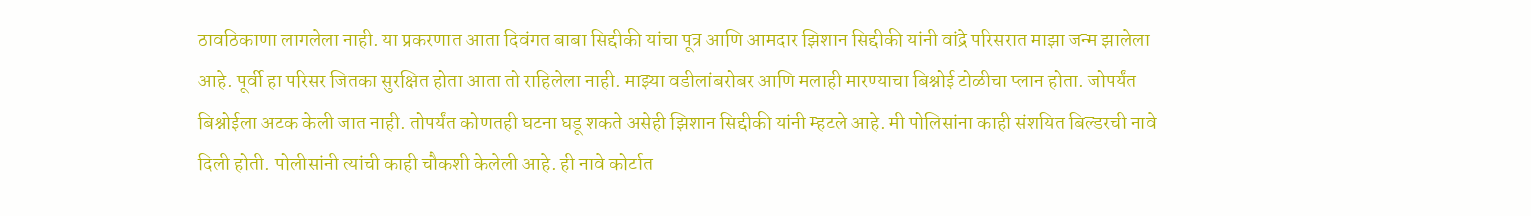ठावठिकाणा लागलेला नाही. या प्रकरणात आता दिवंगत बाबा सिद्दीकी यांचा पूत्र आणि आमदार झिशान सिद्दीकी यांनी वांद्रे परिसरात माझा जन्म झालेला आहे. पूर्वी हा परिसर जितका सुरक्षित होता आता तो राहिलेला नाही. माझ्या वडीलांबरोबर आणि मलाही मारण्याचा बिश्नोई टोळीचा प्लान होता. जोपर्यंत बिश्नोईला अटक केली जात नाही. तोपर्यंत कोणतही घटना घडू शकते असेही झिशान सिद्दीकी यांनी म्हटले आहे. मी पोलिसांना काही संशयित बिल्डरची नावे दिली होती. पोलीसांनी त्यांची काही चौकशी केलेली आहे. ही नावे कोर्टात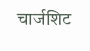चार्जशिट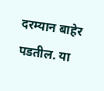दरम्यान बाहेर पडतील. या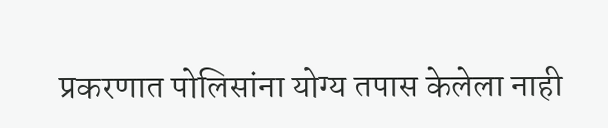प्रकरणात पोलिसांना योग्य तपास केलेला नाही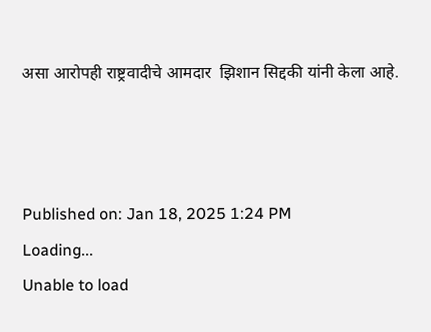असा आरोपही राष्ट्रवादीचे आमदार  झिशान सिद्दकी यांनी केला आहे.



Published on: Jan 18, 2025 1:24 PM
Loading...
Unable to load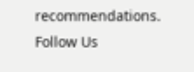recommendations.
Follow Us